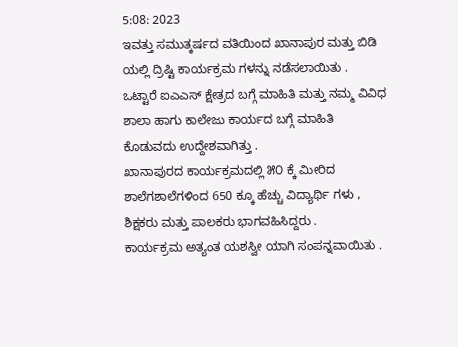5:08: 2023
ಇವತ್ತು ಸಮುತ್ಕರ್ಷದ ವತಿಯಿಂದ ಖಾನಾಪುರ ಮತ್ತು ಬಿಡಿ ಯಲ್ಲಿ ದ್ರಿಷ್ಟಿ ಕಾರ್ಯಕ್ರಮ ಗಳನ್ನು ನಡೆಸಲಾಯಿತು .
ಒಟ್ಟಾರೆ ಐಎಎಸ್ ಕ್ಷೇತ್ರದ ಬಗ್ಗೆ ಮಾಹಿತಿ ಮತ್ತು ನಮ್ಮ ವಿವಿಧ ಶಾಲಾ ಹಾಗು ಕಾಲೇಜು ಕಾರ್ಯದ ಬಗ್ಗೆ ಮಾಹಿತಿ ಕೊಡುವದು ಉದ್ದೇಶವಾಗಿತ್ತು .
ಖಾನಾಪುರದ ಕಾರ್ಯಕ್ರಮದಲ್ಲಿ ೫೦ ಕ್ಕೆ ಮೀರಿದ ಶಾಲೆಗಶಾಲೆಗಳಿಂದ 650 ಕ್ಕೂ ಹೆಚ್ಚು ವಿದ್ಯಾರ್ಥಿ ಗಳು , ಶಿಕ್ಷಕರು ಮತ್ತು ಪಾಲಕರು ಭಾಗವಹಿಸಿದ್ದರು .
ಕಾರ್ಯಕ್ರಮ ಅತ್ಯಂತ ಯಶಸ್ವೀ ಯಾಗಿ ಸಂಪನ್ನವಾಯಿತು .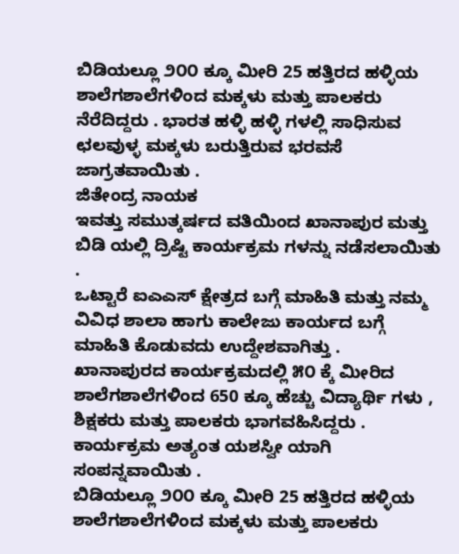ಬಿಡಿಯಲ್ಲೂ ೨೦೦ ಕ್ಕೂ ಮೀರಿ 25 ಹತ್ತಿರದ ಹಳ್ಳಿಯ ಶಾಲೆಗಶಾಲೆಗಳಿಂದ ಮಕ್ಕಳು ಮತ್ತು ಪಾಲಕರು ನೆರೆದಿದ್ದರು . ಭಾರತ ಹಳ್ಳಿ ಹಳ್ಳಿ ಗಳಲ್ಲಿ ಸಾಧಿಸುವ ಛಲವುಳ್ಳ ಮಕ್ಕಳು ಬರುತ್ತಿರುವ ಭರವಸೆ ಜಾಗ್ರತವಾಯಿತು .
ಜಿತೇಂದ್ರ ನಾಯಕ
ಇವತ್ತು ಸಮುತ್ಕರ್ಷದ ವತಿಯಿಂದ ಖಾನಾಪುರ ಮತ್ತು ಬಿಡಿ ಯಲ್ಲಿ ದ್ರಿಷ್ಟಿ ಕಾರ್ಯಕ್ರಮ ಗಳನ್ನು ನಡೆಸಲಾಯಿತು .
ಒಟ್ಟಾರೆ ಐಎಎಸ್ ಕ್ಷೇತ್ರದ ಬಗ್ಗೆ ಮಾಹಿತಿ ಮತ್ತು ನಮ್ಮ ವಿವಿಧ ಶಾಲಾ ಹಾಗು ಕಾಲೇಜು ಕಾರ್ಯದ ಬಗ್ಗೆ ಮಾಹಿತಿ ಕೊಡುವದು ಉದ್ದೇಶವಾಗಿತ್ತು .
ಖಾನಾಪುರದ ಕಾರ್ಯಕ್ರಮದಲ್ಲಿ ೫೦ ಕ್ಕೆ ಮೀರಿದ ಶಾಲೆಗಶಾಲೆಗಳಿಂದ 650 ಕ್ಕೂ ಹೆಚ್ಚು ವಿದ್ಯಾರ್ಥಿ ಗಳು , ಶಿಕ್ಷಕರು ಮತ್ತು ಪಾಲಕರು ಭಾಗವಹಿಸಿದ್ದರು .
ಕಾರ್ಯಕ್ರಮ ಅತ್ಯಂತ ಯಶಸ್ವೀ ಯಾಗಿ ಸಂಪನ್ನವಾಯಿತು .
ಬಿಡಿಯಲ್ಲೂ ೨೦೦ ಕ್ಕೂ ಮೀರಿ 25 ಹತ್ತಿರದ ಹಳ್ಳಿಯ ಶಾಲೆಗಶಾಲೆಗಳಿಂದ ಮಕ್ಕಳು ಮತ್ತು ಪಾಲಕರು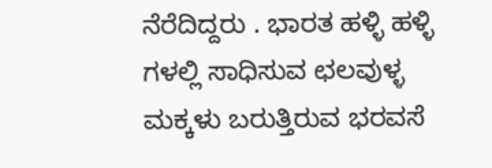ನೆರೆದಿದ್ದರು . ಭಾರತ ಹಳ್ಳಿ ಹಳ್ಳಿ ಗಳಲ್ಲಿ ಸಾಧಿಸುವ ಛಲವುಳ್ಳ ಮಕ್ಕಳು ಬರುತ್ತಿರುವ ಭರವಸೆ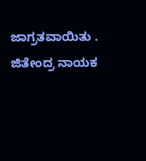ಜಾಗ್ರತವಾಯಿತು .
ಜಿತೇಂದ್ರ ನಾಯಕ